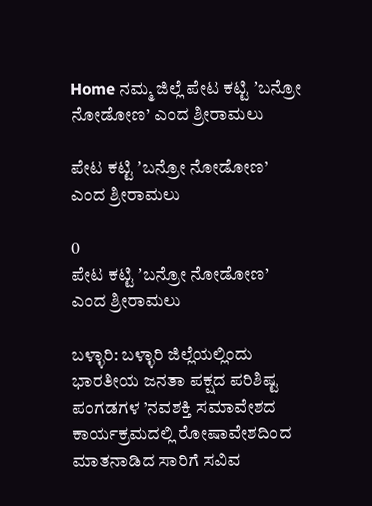Home ನಮ್ಮ ಜಿಲ್ಲೆ ಪೇಟ ಕಟ್ಟಿ ʼಬನ್ರೋ ನೋಡೋಣ’ ಎಂದ ಶ್ರೀರಾಮಲು

ಪೇಟ ಕಟ್ಟಿ ʼಬನ್ರೋ ನೋಡೋಣ’ ಎಂದ ಶ್ರೀರಾಮಲು

0
ಪೇಟ ಕಟ್ಟಿ ʼಬನ್ರೋ ನೋಡೋಣ’ ಎಂದ ಶ್ರೀರಾಮಲು

ಬಳ್ಳಾರಿ: ಬಳ್ಳಾರಿ ಜಿಲ್ಲೆಯಲ್ಲಿಂದು ಭಾರತೀಯ ಜನತಾ ಪಕ್ಷದ ಪರಿಶಿಷ್ಟ ಪಂಗಡಗಳ ’ನವಶಕ್ತಿ ಸಮಾವೇಶದ ಕಾರ್ಯಕ್ರಮದಲ್ಲಿ ರೋಷಾವೇಶದಿಂದ ಮಾತನಾಡಿದ ಸಾರಿಗೆ ಸವಿವ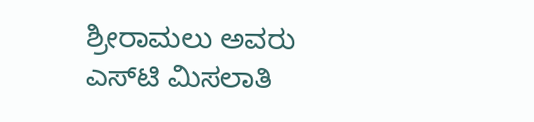ಶ್ರೀರಾಮಲು ಅವರು ಎಸ್‌ಟಿ ಮಿಸಲಾತಿ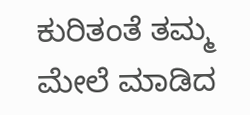ಕುರಿತಂತೆ ತಮ್ಮ ಮೇಲೆ ಮಾಡಿದ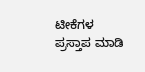ಟೀಕೆಗಳ ಪ್ರಸ್ತಾಪ ಮಾಡಿ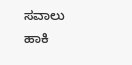ಸವಾಲು ಹಾಕಿ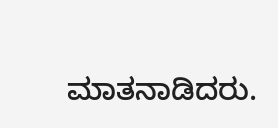ಮಾತನಾಡಿದರು.